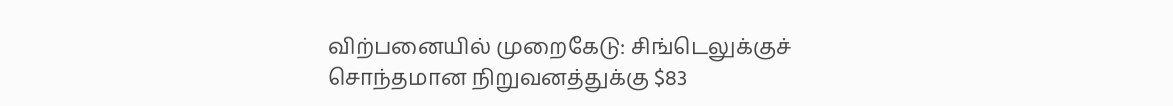விற்பனையில் முறைகேடு: சிங்டெலுக்குச் சொந்தமான நிறுவனத்துக்கு $83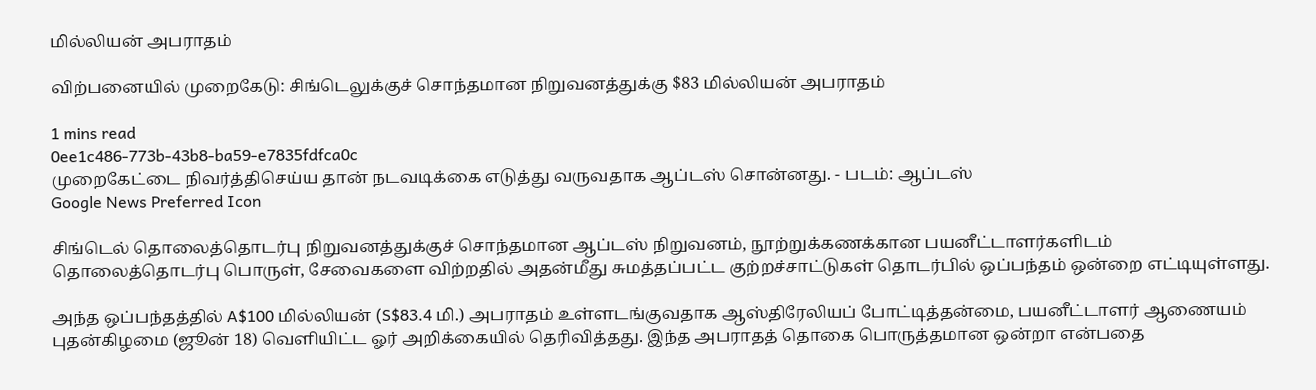மில்லியன் அபராதம்

விற்பனையில் முறைகேடு: சிங்டெலுக்குச் சொந்தமான நிறுவனத்துக்கு $83 மில்லியன் அபராதம்

1 mins read
0ee1c486-773b-43b8-ba59-e7835fdfca0c
முறைகேட்டை நிவர்த்திசெய்ய தான் நடவடிக்கை எடுத்து வருவதாக ஆப்டஸ் சொன்னது. - படம்: ஆப்டஸ்
Google News Preferred Icon

சிங்டெல் தொலைத்தொடர்பு நிறுவனத்துக்குச் சொந்தமான ஆப்டஸ் நிறுவனம், நூற்றுக்கணக்கான பயனீட்டாளர்களிடம் தொலைத்தொடர்பு பொருள், சேவைகளை விற்றதில் அதன்மீது சுமத்தப்பட்ட குற்றச்சாட்டுகள் தொடர்பில் ஒப்பந்தம் ஒன்றை எட்டியுள்ளது.

அந்த ஒப்பந்தத்தில் A$100 மில்லியன் (S$83.4 மி.) அபராதம் உள்ளடங்குவதாக ஆஸ்திரேலியப் போட்டித்தன்மை, பயனீட்டாளர் ஆணையம் புதன்கிழமை (ஜூன் 18) வெளியிட்ட ஓர் அறிக்கையில் தெரிவித்தது. இந்த அபராதத் தொகை பொருத்தமான ஒன்றா என்பதை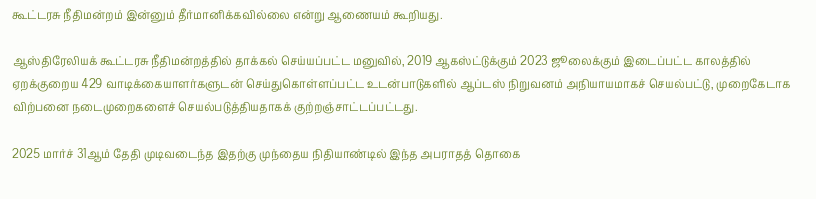கூட்டரசு நீதிமன்றம் இன்னும் தீர்மானிக்கவில்லை என்று ஆணையம் கூறியது.

ஆஸ்திரேலியக் கூட்டரசு நீதிமன்றத்தில் தாக்கல் செய்யப்பட்ட மனுவில், 2019 ஆகஸ்ட்டுக்கும் 2023 ஜூலைக்கும் இடைப்பட்ட காலத்தில் ஏறக்குறைய 429 வாடிக்கையாளர்களுடன் செய்துகொள்ளப்பட்ட உடன்பாடுகளில் ஆப்டஸ் நிறுவனம் அநியாயமாகச் செயல்பட்டு, முறைகேடாக விற்பனை நடைமுறைகளைச் செயல்படுத்தியதாகக் குற்றஞ்சாட்டப்பட்டது.

2025 மார்ச் 31ஆம் தேதி முடிவடைந்த இதற்கு முந்தைய நிதியாண்டில் இந்த அபராதத் தொகை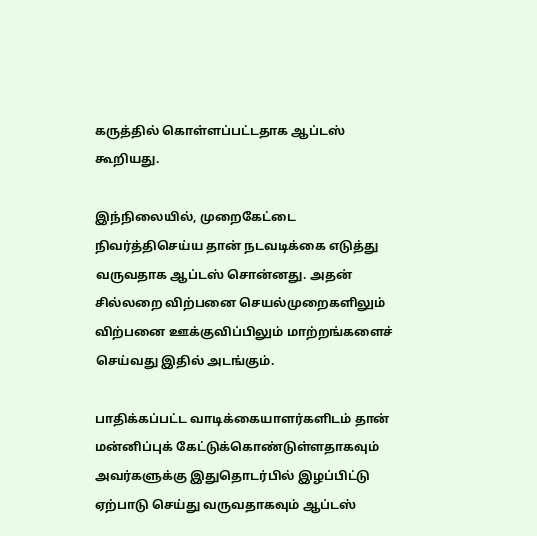கருத்தில் கொள்ளப்பட்டதாக ஆப்டஸ் கூறியது.

இந்நிலையில், முறைகேட்டை நிவர்த்திசெய்ய தான் நடவடிக்கை எடுத்து வருவதாக ஆப்டஸ் சொன்னது. அதன் சில்லறை விற்பனை செயல்முறைகளிலும் விற்பனை ஊக்குவிப்பிலும் மாற்றங்களைச் செய்வது இதில் அடங்கும்.

பாதிக்கப்பட்ட வாடிக்கையாளர்களிடம் தான் மன்னிப்புக் கேட்டுக்கொண்டுள்ளதாகவும் அவர்களுக்கு இதுதொடர்பில் இழப்பிட்டு ஏற்பாடு செய்து வருவதாகவும் ஆப்டஸ்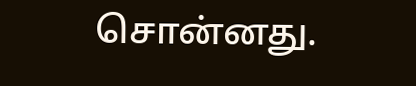சொன்னது.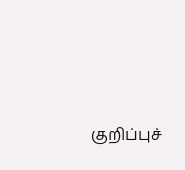குறிப்புச்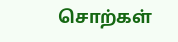சொற்கள்